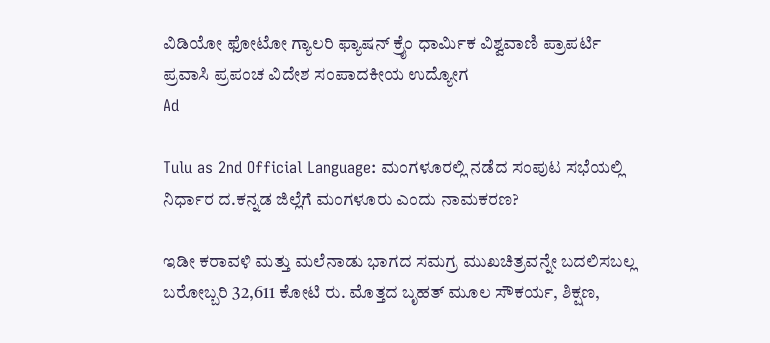ವಿಡಿಯೋ ಫೋಟೋ ಗ್ಯಾಲರಿ ಫ್ಯಾಷನ್ ಕ್ರೈಂ ಧಾರ್ಮಿಕ ವಿಶ್ವವಾಣಿ ಪ್ರಾಪರ್ಟಿ ಪ್ರವಾಸಿ ಪ್ರಪಂಚ ವಿದೇಶ ಸಂಪಾದಕೀಯ ಉದ್ಯೋಗ
Ad

Tulu as 2nd Official Language: ಮಂಗಳೂರಲ್ಲಿ ನಡೆದ ಸಂಪುಟ ಸಭೆಯಲ್ಲಿ ನಿರ್ಧಾರ ದ.ಕನ್ನಡ ಜಿಲ್ಲೆಗೆ ಮಂಗಳೂರು ಎಂದು ನಾಮಕರಣ?

ಇಡೀ ಕರಾವಳಿ ಮತ್ತು ಮಲೆನಾಡು ಭಾಗದ ಸಮಗ್ರ ಮುಖಚಿತ್ರವನ್ನೇ ಬದಲಿಸಬಲ್ಲ ಬರೋಬ್ಬರಿ 32,611 ಕೋಟಿ ರು. ಮೊತ್ತದ ಬೃಹತ್ ಮೂಲ ಸೌಕರ್ಯ, ಶಿಕ್ಷಣ,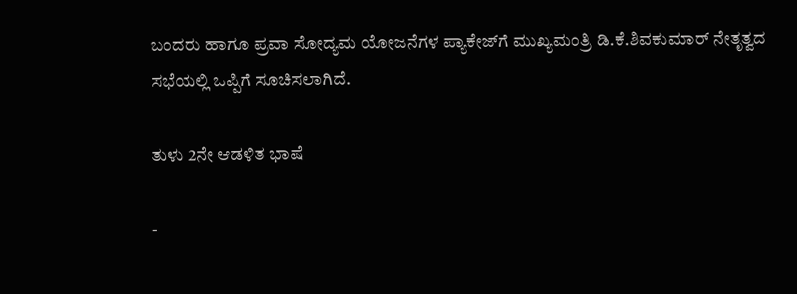ಬಂದರು ಹಾಗೂ ಪ್ರವಾ ಸೋದ್ಯಮ ಯೋಜನೆಗಳ ಪ್ಯಾಕೇಜ್‌ಗೆ ಮುಖ್ಯಮಂತ್ರಿ ಡಿ.ಕೆ.ಶಿವಕುಮಾರ್ ನೇತೃತ್ವದ ಸಭೆಯಲ್ಲಿ ಒಪ್ಪಿಗೆ ಸೂಚಿಸಲಾಗಿದೆ.

ತುಳು 2ನೇ ಆಡಳಿತ ಭಾಷೆ

-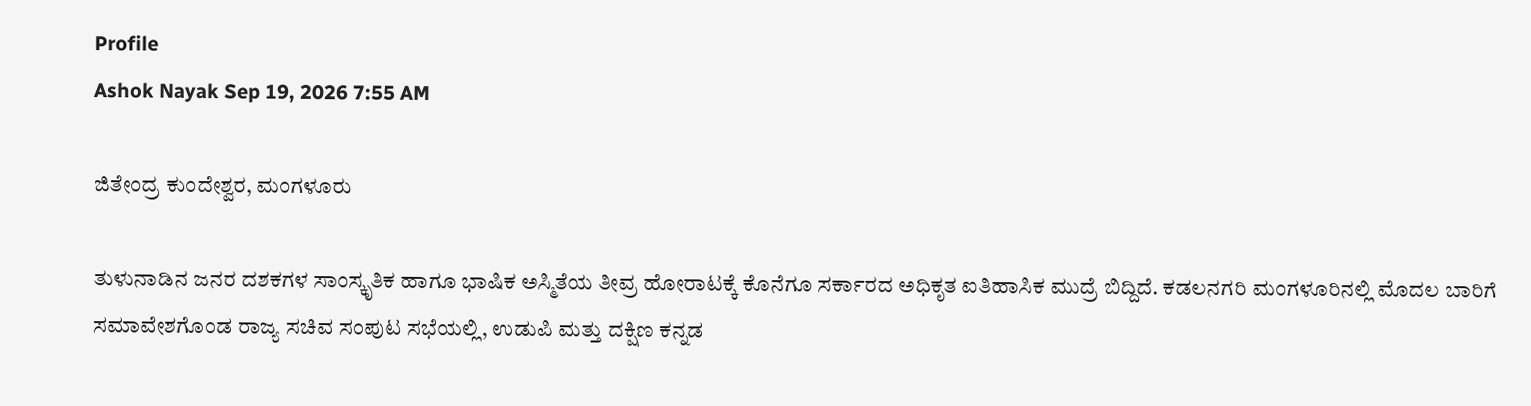Profile
Ashok Nayak Sep 19, 2026 7:55 AM

ಜಿತೇಂದ್ರ ಕುಂದೇಶ್ವರ, ಮಂಗಳೂರು

ತುಳುನಾಡಿನ ಜನರ ದಶಕಗಳ ಸಾಂಸ್ಕೃತಿಕ ಹಾಗೂ ಭಾಷಿಕ ಅಸ್ಮಿತೆಯ ತೀವ್ರ ಹೋರಾಟಕ್ಕೆ ಕೊನೆಗೂ ಸರ್ಕಾರದ ಅಧಿಕೃತ ಐತಿಹಾಸಿಕ ಮುದ್ರೆ ಬಿದ್ದಿದೆ. ಕಡಲನಗರಿ ಮಂಗಳೂರಿನಲ್ಲಿ ಮೊದಲ ಬಾರಿಗೆ ಸಮಾವೇಶಗೊಂಡ ರಾಜ್ಯ ಸಚಿವ ಸಂಪುಟ ಸಭೆಯಲ್ಲಿ, ಉಡುಪಿ ಮತ್ತು ದಕ್ಷಿಣ ಕನ್ನಡ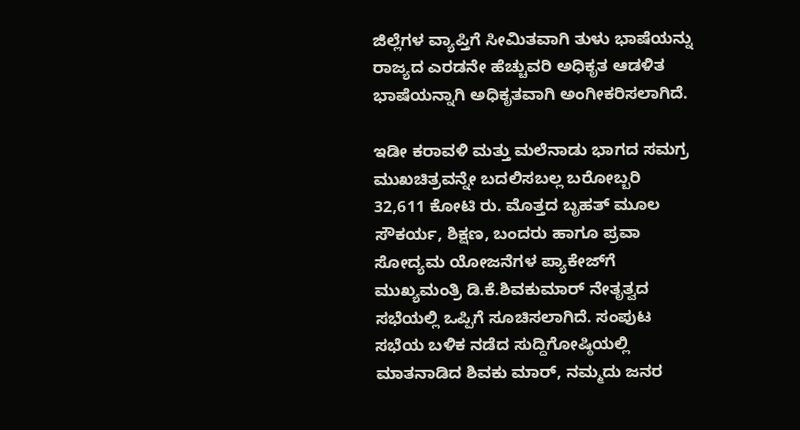ಜಿಲ್ಲೆಗಳ ವ್ಯಾಪ್ತಿಗೆ ಸೀಮಿತವಾಗಿ ತುಳು ಭಾಷೆಯನ್ನು ರಾಜ್ಯದ ಎರಡನೇ ಹೆಚ್ಚುವರಿ ಅಧಿಕೃತ ಆಡಳಿತ ಭಾಷೆಯನ್ನಾಗಿ ಅಧಿಕೃತವಾಗಿ ಅಂಗೀಕರಿಸಲಾಗಿದೆ.

ಇಡೀ ಕರಾವಳಿ ಮತ್ತು ಮಲೆನಾಡು ಭಾಗದ ಸಮಗ್ರ ಮುಖಚಿತ್ರವನ್ನೇ ಬದಲಿಸಬಲ್ಲ ಬರೋಬ್ಬರಿ 32,611 ಕೋಟಿ ರು. ಮೊತ್ತದ ಬೃಹತ್ ಮೂಲ ಸೌಕರ್ಯ, ಶಿಕ್ಷಣ, ಬಂದರು ಹಾಗೂ ಪ್ರವಾ ಸೋದ್ಯಮ ಯೋಜನೆಗಳ ಪ್ಯಾಕೇಜ್‌ಗೆ ಮುಖ್ಯಮಂತ್ರಿ ಡಿ.ಕೆ.ಶಿವಕುಮಾರ್ ನೇತೃತ್ವದ ಸಭೆಯಲ್ಲಿ ಒಪ್ಪಿಗೆ ಸೂಚಿಸಲಾಗಿದೆ. ಸಂಪುಟ ಸಭೆಯ ಬಳಿಕ ನಡೆದ ಸುದ್ದಿಗೋಷ್ಠಿಯಲ್ಲಿ ಮಾತನಾಡಿದ ಶಿವಕು ಮಾರ್, ನಮ್ಮದು ಜನರ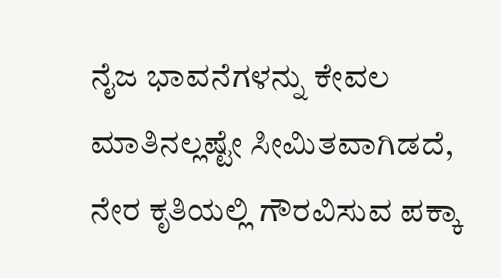ನೈಜ ಭಾವನೆಗಳನ್ನು ಕೇವಲ ಮಾತಿನಲ್ಲಷ್ಟೇ ಸೀಮಿತವಾಗಿಡದೆ, ನೇರ ಕೃತಿಯಲ್ಲಿ ಗೌರವಿಸುವ ಪಕ್ಕಾ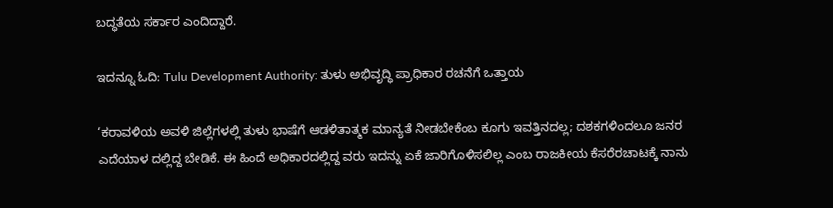ಬದ್ಧತೆಯ ಸರ್ಕಾರ ಎಂದಿದ್ದಾರೆ.

ಇದನ್ನೂ ಓದಿ: Tulu Development Authority: ತುಳು ಅಭಿವೃದ್ಧಿ ಪ್ರಾಧಿಕಾರ ರಚನೆಗೆ ಒತ್ತಾಯ

‘ಕರಾವಳಿಯ ಅವಳಿ ಜಿಲ್ಲೆಗಳಲ್ಲಿ ತುಳು ಭಾಷೆಗೆ ಆಡಳಿತಾತ್ಮಕ ಮಾನ್ಯತೆ ನೀಡಬೇಕೆಂಬ ಕೂಗು ಇವತ್ತಿನದಲ್ಲ; ದಶಕಗಳಿಂದಲೂ ಜನರ ಎದೆಯಾಳ ದಲ್ಲಿದ್ದ ಬೇಡಿಕೆ. ಈ ಹಿಂದೆ ಅಧಿಕಾರದಲ್ಲಿದ್ದ ವರು ಇದನ್ನು ಏಕೆ ಜಾರಿಗೊಳಿಸಲಿಲ್ಲ ಎಂಬ ರಾಜಕೀಯ ಕೆಸರೆರಚಾಟಕ್ಕೆ ನಾನು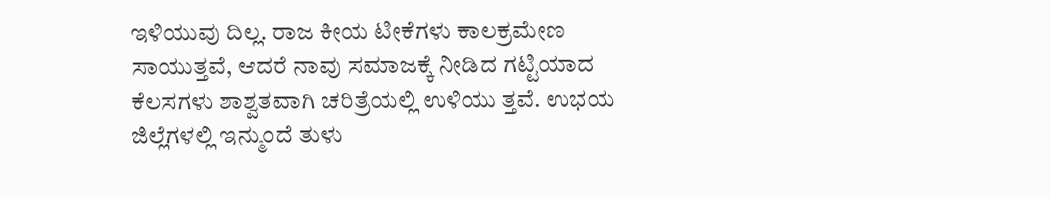ಇಳಿಯುವು ದಿಲ್ಲ. ರಾಜ ಕೀಯ ಟೀಕೆಗಳು ಕಾಲಕ್ರಮೇಣ ಸಾಯುತ್ತವೆ, ಆದರೆ ನಾವು ಸಮಾಜಕ್ಕೆ ನೀಡಿದ ಗಟ್ಟಿಯಾದ ಕೆಲಸಗಳು ಶಾಶ್ವತವಾಗಿ ಚರಿತ್ರೆಯಲ್ಲಿ ಉಳಿಯು ತ್ತವೆ. ಉಭಯ ಜಿಲ್ಲೆಗಳಲ್ಲಿ ಇನ್ಮುಂದೆ ತುಳು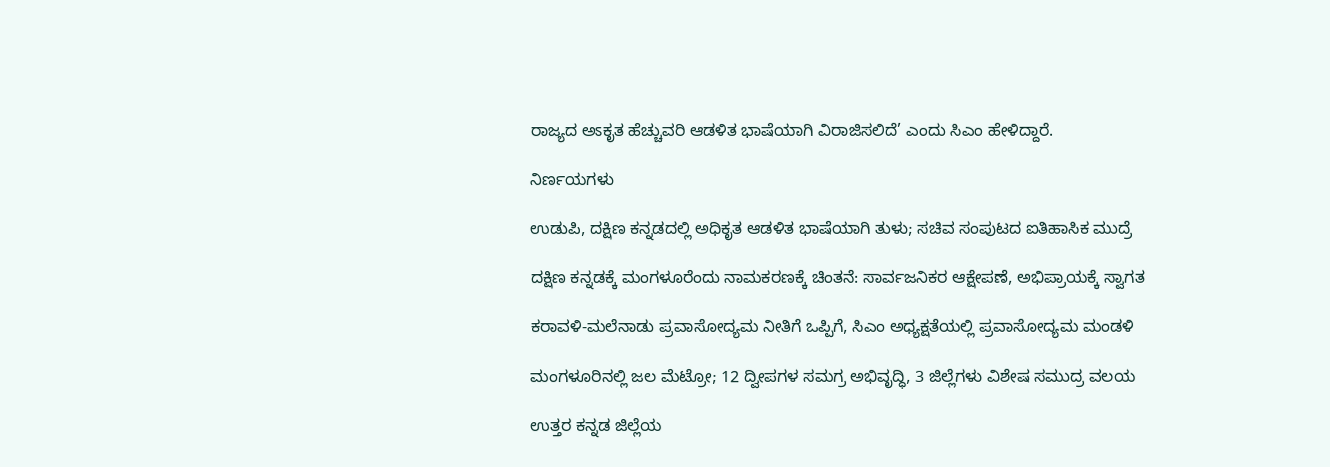ರಾಜ್ಯದ ಅಽಕೃತ ಹೆಚ್ಚುವರಿ ಆಡಳಿತ ಭಾಷೆಯಾಗಿ ವಿರಾಜಿಸಲಿದೆ’ ಎಂದು ಸಿಎಂ ಹೇಳಿದ್ದಾರೆ.

ನಿರ್ಣಯಗಳು

ಉಡುಪಿ, ದಕ್ಷಿಣ ಕನ್ನಡದಲ್ಲಿ ಅಧಿಕೃತ ಆಡಳಿತ ಭಾಷೆಯಾಗಿ ತುಳು; ಸಚಿವ ಸಂಪುಟದ ಐತಿಹಾಸಿಕ ಮುದ್ರೆ

ದಕ್ಷಿಣ ಕನ್ನಡಕ್ಕೆ ಮಂಗಳೂರೆಂದು ನಾಮಕರಣಕ್ಕೆ ಚಿಂತನೆ: ಸಾರ್ವಜನಿಕರ ಆಕ್ಷೇಪಣೆ, ಅಭಿಪ್ರಾಯಕ್ಕೆ ಸ್ವಾಗತ

ಕರಾವಳಿ-ಮಲೆನಾಡು ಪ್ರವಾಸೋದ್ಯಮ ನೀತಿಗೆ ಒಪ್ಪಿಗೆ, ಸಿಎಂ ಅಧ್ಯಕ್ಷತೆಯಲ್ಲಿ ಪ್ರವಾಸೋದ್ಯಮ ಮಂಡಳಿ

ಮಂಗಳೂರಿನಲ್ಲಿ ಜಲ ಮೆಟ್ರೋ; 12 ದ್ವೀಪಗಳ ಸಮಗ್ರ ಅಭಿವೃದ್ಧಿ, 3 ಜಿಲ್ಲೆಗಳು ವಿಶೇಷ ಸಮುದ್ರ ವಲಯ

ಉತ್ತರ ಕನ್ನಡ ಜಿಲ್ಲೆಯ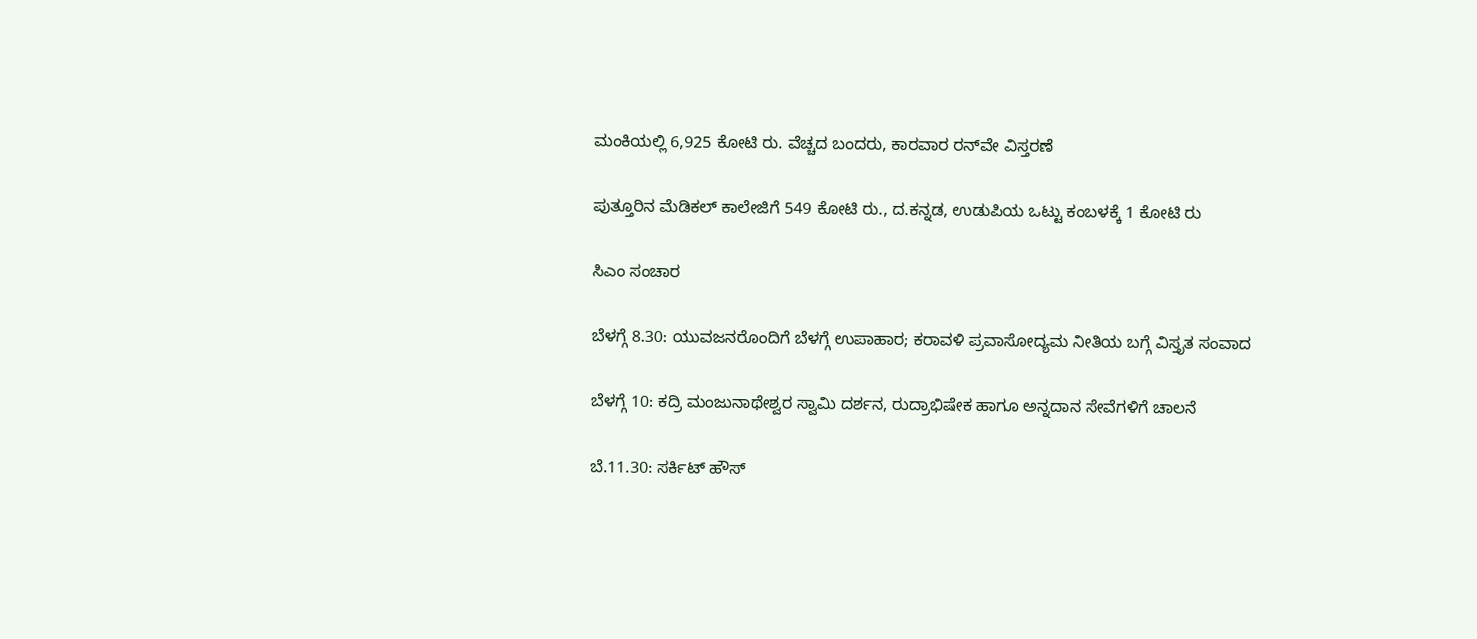ಮಂಕಿಯಲ್ಲಿ 6,925 ಕೋಟಿ ರು. ವೆಚ್ಚದ ಬಂದರು, ಕಾರವಾರ ರನ್‌ವೇ ವಿಸ್ತರಣೆ

ಪುತ್ತೂರಿನ ಮೆಡಿಕಲ್ ಕಾಲೇಜಿಗೆ 549 ಕೋಟಿ ರು., ದ.ಕನ್ನಡ, ಉಡುಪಿಯ ಒಟ್ಟು ಕಂಬಳಕ್ಕೆ 1 ಕೋಟಿ ರು

ಸಿಎಂ ಸಂಚಾರ

ಬೆಳಗ್ಗೆ 8.30: ಯುವಜನರೊಂದಿಗೆ ಬೆಳಗ್ಗೆ ಉಪಾಹಾರ; ಕರಾವಳಿ ಪ್ರವಾಸೋದ್ಯಮ ನೀತಿಯ ಬಗ್ಗೆ ವಿಸ್ತೃತ ಸಂವಾದ

ಬೆಳಗ್ಗೆ 10: ಕದ್ರಿ ಮಂಜುನಾಥೇಶ್ವರ ಸ್ವಾಮಿ ದರ್ಶನ, ರುದ್ರಾಭಿಷೇಕ ಹಾಗೂ ಅನ್ನದಾನ ಸೇವೆಗಳಿಗೆ ಚಾಲನೆ

ಬೆ.11.30: ಸರ್ಕಿಟ್ ಹೌಸ್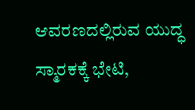ಆವರಣದಲ್ಲಿರುವ ಯುದ್ಧ ಸ್ಮಾರಕಕ್ಕೆ ಭೇಟಿ,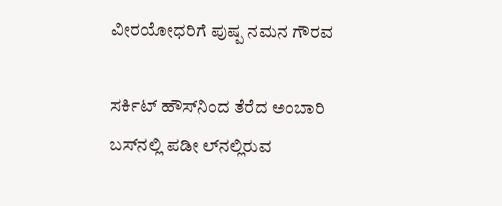ವೀರಯೋಧರಿಗೆ ಪುಷ್ಪ ನಮನ ಗೌರವ

ಸರ್ಕಿಟ್ ಹೌಸ್‌ನಿಂದ ತೆರೆದ ಅಂಬಾರಿ ಬಸ್‌ನಲ್ಲಿ ಪಡೀ ಲ್‌ನಲ್ಲಿರುವ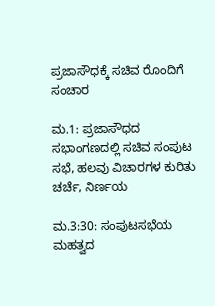ಪ್ರಜಾಸೌಧಕ್ಕೆ ಸಚಿವ ರೊಂದಿಗೆ ಸಂಚಾರ

ಮ.1: ಪ್ರಜಾಸೌಧದ ಸಭಾಂಗಣದಲ್ಲಿ ಸಚಿವ ಸಂಪುಟ ಸಭೆ, ಹಲವು ವಿಚಾರಗಳ ಕುರಿತು ಚರ್ಚೆ, ನಿರ್ಣಯ

ಮ.3:30: ಸಂಪುಟಸಭೆಯ ಮಹತ್ವದ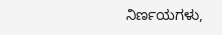ನಿರ್ಣಯಗಳು,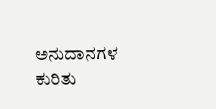ಅನುದಾನಗಳ ಕುರಿತು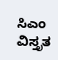ಸಿಎಂ ವಿಸ್ತೃತ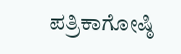ಪತ್ರಿಕಾಗೋಷ್ಠಿ